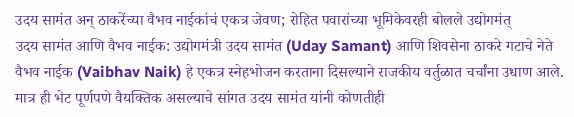उदय सामंत अन् ठाकरेंच्या वैभव नाईकांचं एकत्र जेवण; रोहित पवारांच्या भूमिकेवरही बोलले उद्योगमंत्
उदय सामंत आणि वैभव नाईक: उद्योगमंत्री उदय सामंत (Uday Samant) आणि शिवसेना ठाकरे गटाचे नेते वैभव नाईक (Vaibhav Naik) हे एकत्र स्नेहभोजन करताना दिसल्याने राजकीय वर्तुळात चर्चांना उधाण आले. मात्र ही भेट पूर्णपणे वैयक्तिक असल्याचे सांगत उदय सामंत यांनी कोणतीही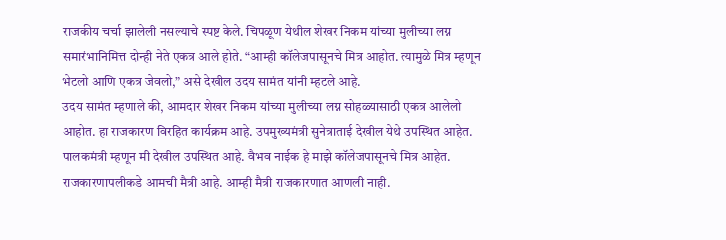राजकीय चर्चा झालेली नसल्याचे स्पष्ट केले. चिपळूण येथील शेखर निकम यांच्या मुलीच्या लग्न समारंभानिमित्त दोन्ही नेते एकत्र आले होते. “आम्ही कॉलेजपासूनचे मित्र आहोत. त्यामुळे मित्र म्हणून भेटलो आणि एकत्र जेवलो,” असे देखील उदय सामंत यांनी म्हटले आहे.
उदय सामंत म्हणाले की, आमदार शेखर निकम यांच्या मुलीच्या लग्न सोहळ्यासाठी एकत्र आलेलो आहोत. हा राजकारण विरहित कार्यक्रम आहे. उपमुख्यमंत्री सुनेत्राताई देखील येथे उपस्थित आहेत. पालकमंत्री म्हणून मी देखील उपस्थित आहे. वैभव नाईक हे माझे कॉलेजपासूनचे मित्र आहेत. राजकारणापलीकडे आमची मैत्री आहे. आम्ही मैत्री राजकारणात आणली नाही.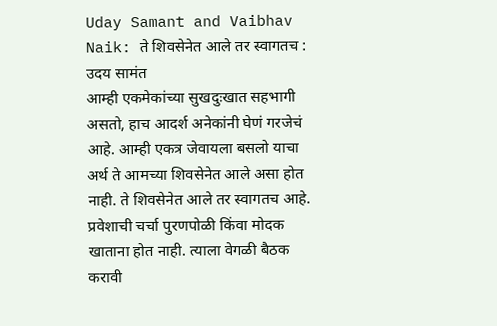Uday Samant and Vaibhav Naik: ते शिवसेनेत आले तर स्वागतच : उदय सामंत
आम्ही एकमेकांच्या सुखदुःखात सहभागी असतो, हाच आदर्श अनेकांनी घेणं गरजेचं आहे. आम्ही एकत्र जेवायला बसलो याचा अर्थ ते आमच्या शिवसेनेत आले असा होत नाही. ते शिवसेनेत आले तर स्वागतच आहे. प्रवेशाची चर्चा पुरणपोळी किंवा मोदक खाताना होत नाही. त्याला वेगळी बैठक करावी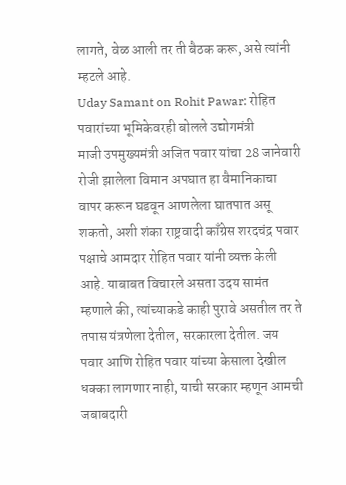लागते, वेळ आली तर ती बैठक करू, असे त्यांनी म्हटले आहे.
Uday Samant on Rohit Pawar: रोहित पवारांच्या भूमिकेवरही बोलले उद्योगमंत्री
माजी उपमुख्यमंत्री अजित पवार यांचा 28 जानेवारी रोजी झालेला विमान अपघात हा वैमानिकाचा वापर करून घडवून आणलेला घातपात असू शकतो, अशी शंका राष्ट्रवादी काँग्रेस शरदचंद्र पवार पक्षाचे आमदार रोहित पवार यांनी व्यक्त केली आहे. याबाबत विचारले असता उदय सामंत म्हणाले की, त्यांच्याकडे काही पुरावे असतील तर ते तपास यंत्रणेला देतील, सरकारला देतील. जय पवार आणि रोहित पवार यांच्या केसाला देखील धक्का लागणार नाही, याची सरकार म्हणून आमची जबाबदारी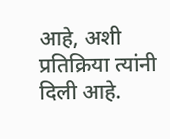आहे, अशी प्रतिक्रिया त्यांनी दिली आहे.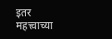इतर महत्त्वाच्या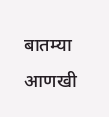बातम्या
आणखी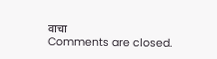वाचा
Comments are closed.